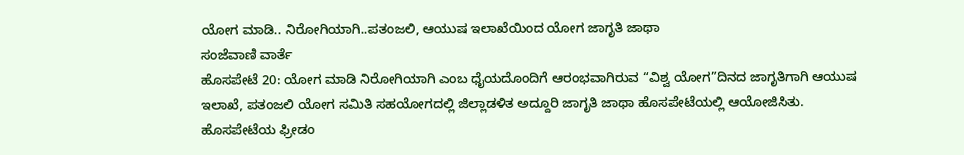ಯೋಗ ಮಾಡಿ.. ನಿರೋಗಿಯಾಗಿ..ಪತಂಜಲಿ, ಆಯುಷ ಇಲಾಖೆಯಿಂದ ಯೋಗ ಜಾಗೃತಿ ಜಾಥಾ
ಸಂಜೆವಾಣಿ ವಾರ್ತೆ
ಹೊಸಪೇಟೆ 20: ಯೋಗ ಮಾಡಿ ನಿರೋಗಿಯಾಗಿ ಎಂಬ ಧೈಯದೊಂದಿಗೆ ಆರಂಭವಾಗಿರುವ “ವಿಶ್ವ ಯೋಗ”ದಿನದ ಜಾಗೃತಿಗಾಗಿ ಆಯುಷ ಇಲಾಖೆ, ಪತಂಜಲಿ ಯೋಗ ಸಮಿತಿ ಸಹಯೋಗದಲ್ಲಿ ಜಿಲ್ಲಾಡಳಿತ ಅದ್ದೂರಿ ಜಾಗೃತಿ ಜಾಥಾ ಹೊಸಪೇಟೆಯಲ್ಲಿ ಆಯೋಜಿಸಿತು.
ಹೊಸಪೇಟೆಯ ಫ್ರೀಡಂ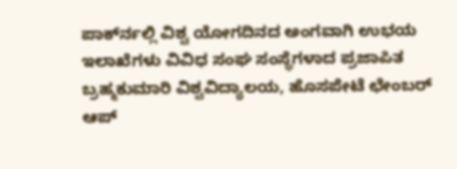ಪಾರ್ಕ್‍ನಲ್ಲಿ ವಿಶ್ವ ಯೋಗದಿನದ ಅಂಗವಾಗಿ ಉಭಯ ಇಲಾಖೆಗಳು ವಿವಿಧ ಸಂಘ ಸಂಸ್ಥೆಗಳಾದ ಪ್ರಜಾಪಿತ ಬ್ರಹ್ಮಕುಮಾರಿ ವಿಶ್ವವಿದ್ಯಾಲಯ, ಹೊಸಪೇಟೆ ಛೇಂಬರ್ ಆಪ್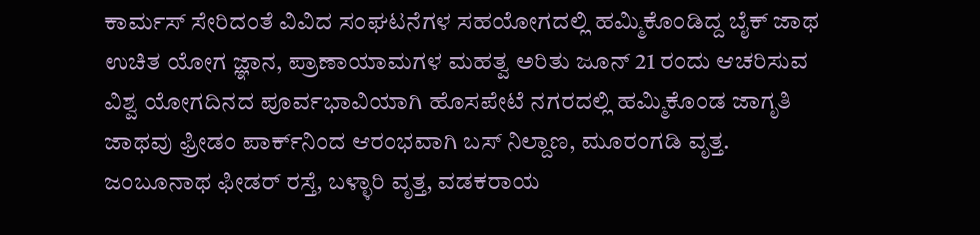ಕಾರ್ಮಸ್ ಸೇರಿದಂತೆ ವಿವಿದ ಸಂಘಟನೆಗಳ ಸಹಯೋಗದಲ್ಲಿ ಹಮ್ಮಿಕೊಂಡಿದ್ದ ಬೈಕ್ ಜಾಥ ಉಚಿತ ಯೋಗ ಜ್ಞಾನ, ಪ್ರಾಣಾಯಾಮಗಳ ಮಹತ್ವ ಅರಿತು ಜೂನ್ 21 ರಂದು ಆಚರಿಸುವ ವಿಶ್ವ ಯೋಗದಿನದ ಪೂರ್ವಭಾವಿಯಾಗಿ ಹೊಸಪೇಟೆ ನಗರದಲ್ಲಿ ಹಮ್ಮಿಕೊಂಡ ಜಾಗೃತಿ ಜಾಥವು ಫ್ರೀಡಂ ಪಾರ್ಕ್‍ನಿಂದ ಆರಂಭವಾಗಿ ಬಸ್ ನಿಲ್ದಾಣ, ಮೂರಂಗಡಿ ವೃತ್ತ. ಜಂಬೂನಾಥ ಫೀಡರ್ ರಸ್ತೆ, ಬಳ್ಳಾರಿ ವೃತ್ತ, ವಡಕರಾಯ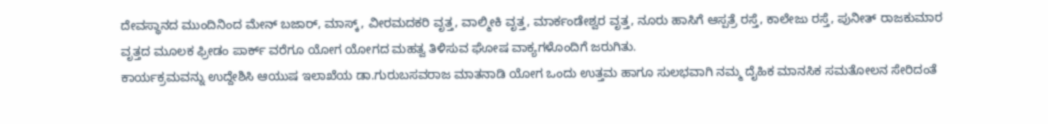ದೇವಸ್ಥಾನದ ಮುಂದಿನಿಂದ ಮೇನ್ ಬಜಾರ್, ಮಾಸ್ಕ್, ವೀರಮದಕರಿ ವೃತ್ತ, ವಾಲ್ಮೀಕಿ ವೃತ್ತ, ಮಾರ್ಕಂಡೇಶ್ವರ ವೃತ್ತ, ನೂರು ಹಾಸಿಗೆ ಆಸ್ಪತ್ರೆ ರಸ್ತೆ, ಕಾಲೇಜು ರಸ್ತೆ, ಪುನೀತ್ ರಾಜಕುಮಾರ ವೃತ್ತದ ಮೂಲಕ ಫ್ರೀಡಂ ಪಾರ್ಕ್ ವರೆಗೂ ಯೋಗ ಯೋಗದ ಮಹತ್ವ ತಿಳಿಸುವ ಘೋಷ ವಾಕ್ಯಗಳೊಂದಿಗೆ ಜರುಗಿತು.
ಕಾರ್ಯಕ್ರಮವನ್ನು ಉದ್ದೇಶಿಸಿ ಆಯುಷ ಇಲಾಖೆಯ ಡಾ.ಗುರುಬಸವರಾಜ ಮಾತನಾಡಿ ಯೋಗ ಒಂದು ಉತ್ತಮ ಹಾಗೂ ಸುಲಭವಾಗಿ ನಮ್ಮ ದೈಹಿಕ ಮಾನಸಿಕ ಸಮತೋಲನ ಸೇರಿದಂತೆ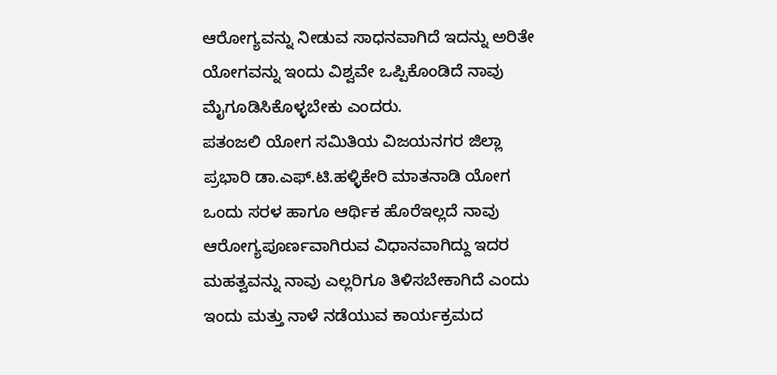ಆರೋಗ್ಯವನ್ನು ನೀಡುವ ಸಾಧನವಾಗಿದೆ ಇದನ್ನು ಅರಿತೇ ಯೋಗವನ್ನು ಇಂದು ವಿಶ್ವವೇ ಒಪ್ಪಿಕೊಂಡಿದೆ ನಾವು ಮೈಗೂಡಿಸಿಕೊಳ್ಳಬೇಕು ಎಂದರು.
ಪತಂಜಲಿ ಯೋಗ ಸಮಿತಿಯ ವಿಜಯನಗರ ಜಿಲ್ಲಾ ಪ್ರಭಾರಿ ಡಾ.ಎಫ್.ಟಿ.ಹಳ್ಳಿಕೇರಿ ಮಾತನಾಡಿ ಯೋಗ ಒಂದು ಸರಳ ಹಾಗೂ ಆರ್ಥಿಕ ಹೊರೆಇಲ್ಲದೆ ನಾವು ಆರೋಗ್ಯಪೂರ್ಣವಾಗಿರುವ ವಿಧಾನವಾಗಿದ್ದು ಇದರ ಮಹತ್ವವನ್ನು ನಾವು ಎಲ್ಲರಿಗೂ ತಿಳಿಸಬೇಕಾಗಿದೆ ಎಂದು ಇಂದು ಮತ್ತು ನಾಳೆ ನಡೆಯುವ ಕಾರ್ಯಕ್ರಮದ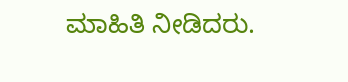ಮಾಹಿತಿ ನೀಡಿದರು.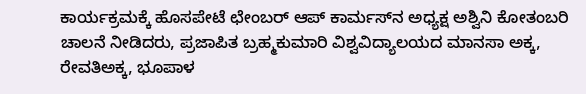ಕಾರ್ಯಕ್ರಮಕ್ಕೆ ಹೊಸಪೇಟೆ ಛೇಂಬರ್ ಆಪ್ ಕಾರ್ಮಸ್‍ನ ಅಧ್ಯಕ್ಷ ಅಶ್ವಿನಿ ಕೋತಂಬರಿ ಚಾಲನೆ ನೀಡಿದರು, ಪ್ರಜಾಪಿತ ಬ್ರಹ್ಮಕುಮಾರಿ ವಿಶ್ವವಿದ್ಯಾಲಯದ ಮಾನಸಾ ಅಕ್ಕ, ರೇವತಿಅಕ್ಕ, ಭೂಪಾಳ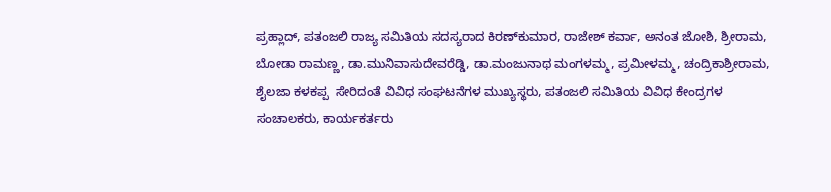ಪ್ರಹ್ಲಾದ್, ಪತಂಜಲಿ ರಾಜ್ಯ ಸಮಿತಿಯ ಸದಸ್ಯರಾದ ಕಿರಣ್‍ಕುಮಾರ, ರಾಜೇಶ್ ಕರ್ವಾ, ಅನಂತ ಜೋಶಿ, ಶ್ರೀರಾಮ, ಬೋಡಾ ರಾಮಣ್ಣ, ಡಾ.ಮುನಿವಾಸುದೇವರೆಡ್ಡಿ, ಡಾ.ಮಂಜುನಾಥ ಮಂಗಳಮ್ಮ, ಪ್ರಮೀಳಮ್ಮ, ಚಂದ್ರಿಕಾಶ್ರೀರಾಮ, ಶೈಲಜಾ ಕಳಕಪ್ಪ  ಸೇರಿದಂತೆ ವಿವಿಧ ಸಂಘಟನೆಗಳ ಮುಖ್ಯಸ್ಥರು, ಪತಂಜಲಿ ಸಮಿತಿಯ ವಿವಿಧ ಕೇಂದ್ರಗಳ ಸಂಚಾಲಕರು, ಕಾರ್ಯಕರ್ತರು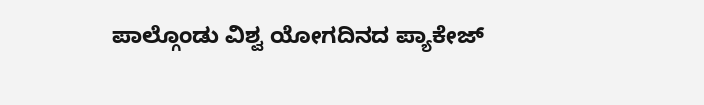ಪಾಲ್ಗೊಂಡು ವಿಶ್ವ ಯೋಗದಿನದ ಪ್ಯಾಕೇಜ್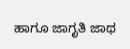ಹಾಗೂ ಜಾಗೃತಿ ಜಾಥ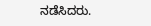ನಡೆಸಿದರು.